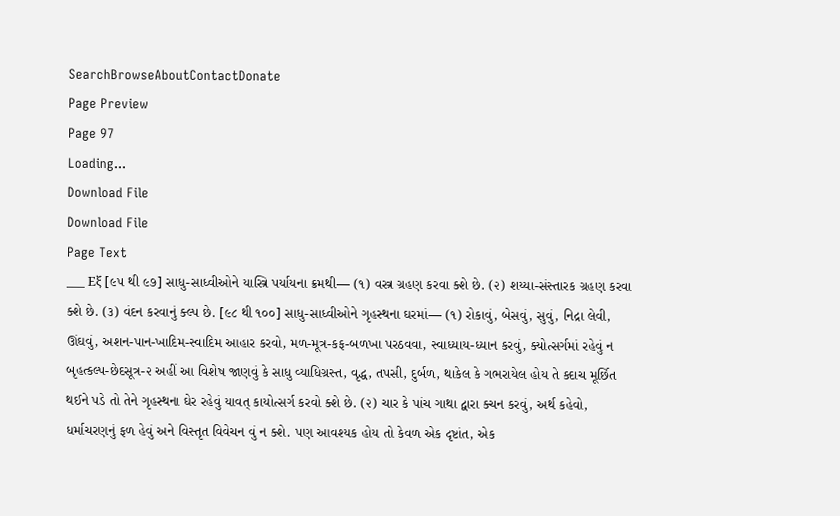SearchBrowseAboutContactDonate
Page Preview
Page 97
Loading...
Download File
Download File
Page Text
___ Εξ [૯૫ થી ૯૭] સાધુ-સાધ્વીઓને યાસ્ત્રિ પર્યાયના ક્રમથી— (૧) વસ્ત્ર ગ્રહણ કરવા ક્શે છે. (૨) શય્યા-સંસ્તારક ગ્રહણ કરવા ક્શે છે. (૩) વંદન કરવાનું ક્લ્પ છે. [૯૮ થી ૧૦૦] સાધુ-સાધ્વીઓને ગૃહસ્થના ઘરમાં— (૧) રોકાવું, બેસવું, સુવું, નિદ્રા લેવી, ઊંઘવું, અશન-પાન-ખાદિમ-સ્વાદિમ આહાર કરવો, મળ-મૂત્ર-કફ-બળખા પરઠવવા, સ્વાધ્યાય-ધ્યાન કરવું, ક્યોત્સર્ગમાં રહેવું ન બૃહત્કલ્પ-છેદસૂત્ર-૨ અહીં આ વિશેષ જાણવું કે સાધુ વ્યાધિગ્રસ્ત, વૃદ્ધ, તપસી, દુર્બળ, થાકેલ કે ગભરાયેલ હોય તે ક્દાચ મૂર્છિત થઈને પડે તો તેને ગૃહસ્થના ઘેર રહેવું યાવત્ કાયોત્સર્ગ કરવો ક્શે છે. (૨) ચાર કે પાંચ ગાથા દ્વારા ક્ચન કરવું, અર્થ કહેવો, ધર્માચરણનું ફળ હેવું અને વિસ્તૃત વિવેચન વું ન ક્શે. પણ આવશ્યક હોય તો કેવળ એક દૃષ્ટાંત, એક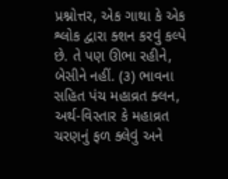પ્રશ્નોત્તર, એક ગાથા કે એક શ્લોક દ્વારા ક્શન કરવું કલ્પે છે. તે પણ ઊભા રહીને, બેસીને નહીં. (૩) ભાવના સહિત પંચ મહાવ્રત ક્લન, અર્થ-વિસ્તાર કે મહાવ્રત ચરણનું ફળ ક્લેવું અને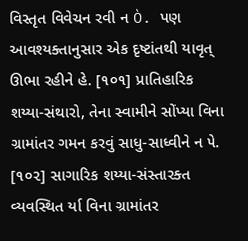વિસ્તૃત વિવેચન રવી ન Ò. પણ આવશ્યક્તાનુસાર એક દૃષ્ટાંતથી યાવૃત્ ઊભા રહીને હે. [૧૦૧] પ્રાતિહારિક શય્યા-સંથારો, તેના સ્વામીને સોંપ્યા વિના ગ્રામાંતર ગમન કરવું સાધુ-સાધ્વીને ન ૫ે. [૧૦૨] સાગારિક શય્યા-સંસ્તારક્ત વ્યવસ્થિત ર્યા વિના ગ્રામાંતર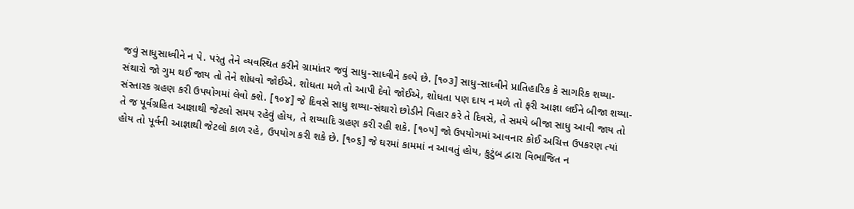જવું સાધુસાધ્વીને ન ૫ે. પરંતુ તેને વ્યવસ્થિત કરીને ગ્રામાંતર જવું સાધુ-સાધ્વીને કલ્પે છે. [૧૦૩] સાધુ-સાધ્વીને પ્રાતિહારિક કે સાગરિક શય્યા-સંથારો જો ગુમ થઈ જાય તો તેને શોધવો જોઈએ. શોધતા મળે તો આપી દેવો જોઈએ, શોધતા પણ દાય ન મળે તો ફરી આજ્ઞા લઈને બીજા શય્યા-સંસ્તારક ગ્રહણ કરી ઉપયોગમાં લેવો ક્શે. [૧૦૪] જે દિવસે સાધુ શય્યા-સંથારો છોડીને વિહાર કરે તે દિવસે, તે સમયે બીજા સાધુ આવી જાય તો તે જ પૂર્વગ્રહિત આજ્ઞાથી જેટલો સમય રહેવું હોય, તે શય્યાદિ ગ્રહણ કરી રહી શકે. [૧૦૫] જો ઉપયોગમાં આવનાર કોઈ અચિત્ત ઉપકરણ ત્યાં હોય તો પૂર્વની આજ્ઞાથી જેટલો કાળ રહે, ઉપયોગ કરી શકે છે. [૧૦૬] જે ઘરમાં કામમાં ન આવતું હોય, કુટુંબ દ્વારા વિભાજિત ન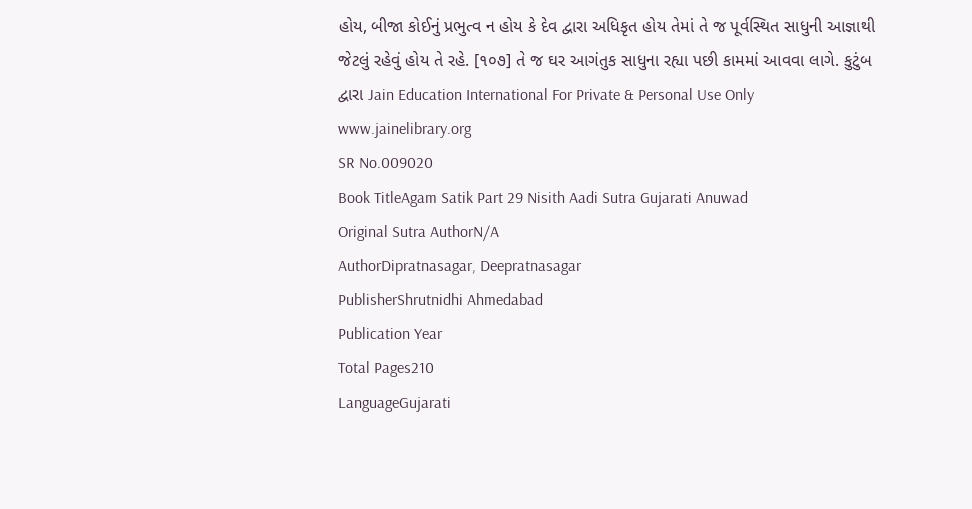હોય, બીજા કોઈનું પ્રભુત્વ ન હોય કે દેવ દ્વારા અધિકૃત હોય તેમાં તે જ પૂર્વસ્થિત સાધુની આજ્ઞાથી જેટલું રહેવું હોય તે રહે. [૧૦૭] તે જ ઘર આગંતુક સાધુના રહ્યા પછી કામમાં આવવા લાગે. કુટુંબ દ્વારા Jain Education International For Private & Personal Use Only www.jainelibrary.org
SR No.009020
Book TitleAgam Satik Part 29 Nisith Aadi Sutra Gujarati Anuwad
Original Sutra AuthorN/A
AuthorDipratnasagar, Deepratnasagar
PublisherShrutnidhi Ahmedabad
Publication Year
Total Pages210
LanguageGujarati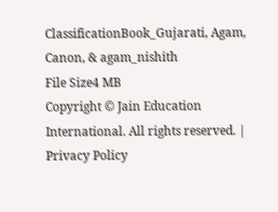ClassificationBook_Gujarati, Agam, Canon, & agam_nishith
File Size4 MB
Copyright © Jain Education International. All rights reserved. | Privacy Policy